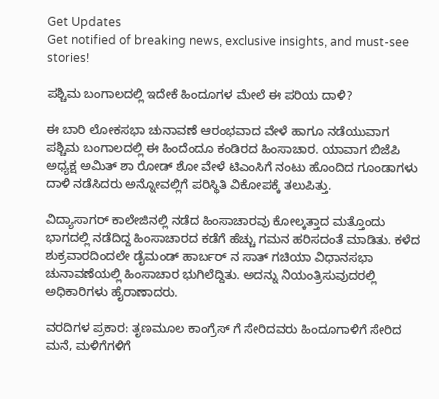Get Updates
Get notified of breaking news, exclusive insights, and must-see stories!

ಪಶ್ಚಿಮ ಬಂಗಾಲದಲ್ಲಿ ಇದೇಕೆ ಹಿಂದೂಗಳ ಮೇಲೆ ಈ ಪರಿಯ ದಾಳಿ?

ಈ ಬಾರಿ ಲೋಕಸಭಾ ಚುನಾವಣೆ ಆರಂಭವಾದ ವೇಳೆ ಹಾಗೂ ನಡೆಯುವಾಗ ಪಶ್ಚಿಮ ಬಂಗಾಲದಲ್ಲಿ ಈ ಹಿಂದೆಂದೂ ಕಂಡಿರದ ಹಿಂಸಾಚಾರ. ಯಾವಾಗ ಬಿಜೆಪಿ ಅಧ್ಯಕ್ಷ ಅಮಿತ್ ಶಾ ರೋಡ್ ಶೋ ವೇಳೆ ಟಿಎಂಸಿಗೆ ನಂಟು ಹೊಂದಿದ ಗೂಂಡಾಗಳು ದಾಳಿ ನಡೆಸಿದರು ಅನ್ನೋವಲ್ಲಿಗೆ ಪರಿಸ್ಥಿತಿ ವಿಕೋಪಕ್ಕೆ ತಲುಪಿತ್ತು.

ವಿದ್ಯಾಸಾಗರ್ ಕಾಲೇಜಿನಲ್ಲಿ ನಡೆದ ಹಿಂಸಾಚಾರವು ಕೋಲ್ಕತ್ತಾದ ಮತ್ತೊಂದು ಭಾಗದಲ್ಲಿ ನಡೆದಿದ್ದ ಹಿಂಸಾಚಾರದ ಕಡೆಗೆ ಹೆಚ್ಚು ಗಮನ ಹರಿಸದಂತೆ ಮಾಡಿತು. ಕಳೆದ ಶುಕ್ರವಾರದಿಂದಲೇ ಡೈಮಂಡ್ ಹಾರ್ಬರ್ ನ ಸಾತ್ ಗಚಿಯಾ ವಿಧಾನಸಭಾ ಚುನಾವಣೆಯಲ್ಲಿ ಹಿಂಸಾಚಾರ ಭುಗಿಲೆದ್ದಿತು. ಅದನ್ನು ನಿಯಂತ್ರಿಸುವುದರಲ್ಲಿ ಅಧಿಕಾರಿಗಳು ಹೈರಾಣಾದರು.

ವರದಿಗಳ ಪ್ರಕಾರ: ತೃಣಮೂಲ ಕಾಂಗ್ರೆಸ್ ಗೆ ಸೇರಿದವರು ಹಿಂದೂಗಾಳಿಗೆ ಸೇರಿದ ಮನೆ, ಮಳಿಗೆಗಳಿಗೆ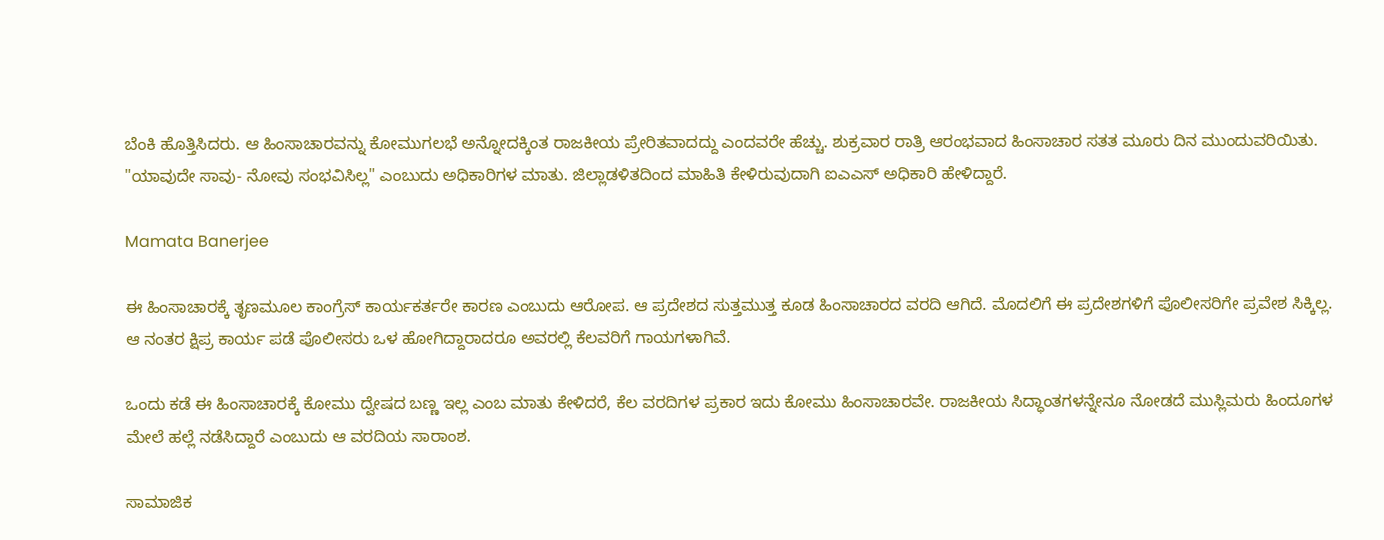ಬೆಂಕಿ ಹೊತ್ತಿಸಿದರು. ಆ ಹಿಂಸಾಚಾರವನ್ನು ಕೋಮುಗಲಭೆ ಅನ್ನೋದಕ್ಕಿಂತ ರಾಜಕೀಯ ಪ್ರೇರಿತವಾದದ್ದು ಎಂದವರೇ ಹೆಚ್ಚು. ಶುಕ್ರವಾರ ರಾತ್ರಿ ಆರಂಭವಾದ ಹಿಂಸಾಚಾರ ಸತತ ಮೂರು ದಿನ ಮುಂದುವರಿಯಿತು. "ಯಾವುದೇ ಸಾವು- ನೋವು ಸಂಭವಿಸಿಲ್ಲ" ಎಂಬುದು ಅಧಿಕಾರಿಗಳ ಮಾತು. ಜಿಲ್ಲಾಡಳಿತದಿಂದ ಮಾಹಿತಿ ಕೇಳಿರುವುದಾಗಿ ಐಎಎಸ್ ಅಧಿಕಾರಿ ಹೇಳಿದ್ದಾರೆ.

Mamata Banerjee

ಈ ಹಿಂಸಾಚಾರಕ್ಕೆ ತೃಣಮೂಲ ಕಾಂಗ್ರೆಸ್ ಕಾರ್ಯಕರ್ತರೇ ಕಾರಣ ಎಂಬುದು ಆರೋಪ. ಆ ಪ್ರದೇಶದ ಸುತ್ತಮುತ್ತ ಕೂಡ ಹಿಂಸಾಚಾರದ ವರದಿ ಆಗಿದೆ. ಮೊದಲಿಗೆ ಈ ಪ್ರದೇಶಗಳಿಗೆ ಪೊಲೀಸರಿಗೇ ಪ್ರವೇಶ ಸಿಕ್ಕಿಲ್ಲ. ಆ ನಂತರ ಕ್ಷಿಪ್ರ ಕಾರ್ಯ ಪಡೆ ಪೊಲೀಸರು ಒಳ ಹೋಗಿದ್ದಾರಾದರೂ ಅವರಲ್ಲಿ ಕೆಲವರಿಗೆ ಗಾಯಗಳಾಗಿವೆ.

ಒಂದು ಕಡೆ ಈ ಹಿಂಸಾಚಾರಕ್ಕೆ ಕೋಮು ದ್ವೇಷದ ಬಣ್ಣ ಇಲ್ಲ ಎಂಬ ಮಾತು ಕೇಳಿದರೆ, ಕೆಲ ವರದಿಗಳ ಪ್ರಕಾರ ಇದು ಕೋಮು ಹಿಂಸಾಚಾರವೇ. ರಾಜಕೀಯ ಸಿದ್ಧಾಂತಗಳನ್ನೇನೂ ನೋಡದೆ ಮುಸ್ಲಿಮರು ಹಿಂದೂಗಳ ಮೇಲೆ ಹಲ್ಲೆ ನಡೆಸಿದ್ದಾರೆ ಎಂಬುದು ಆ ವರದಿಯ ಸಾರಾಂಶ.

ಸಾಮಾಜಿಕ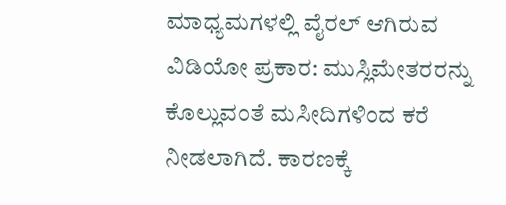ಮಾಧ್ಯಮಗಳಲ್ಲಿ ವೈರಲ್ ಆಗಿರುವ ವಿಡಿಯೋ ಪ್ರಕಾರ: ಮುಸ್ಲಿಮೇತರರನ್ನು ಕೊಲ್ಲುವಂತೆ ಮಸೀದಿಗಳಿಂದ ಕರೆ ನೀಡಲಾಗಿದೆ. ಕಾರಣಕ್ಕೆ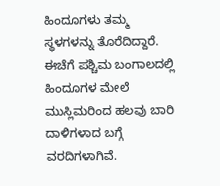ಹಿಂದೂಗಳು ತಮ್ಮ ಸ್ಥಳಗಳನ್ನು ತೊರೆದಿದ್ದಾರೆ. ಈಚೆಗೆ ಪಶ್ಚಿಮ ಬಂಗಾಲದಲ್ಲಿ ಹಿಂದೂಗಳ ಮೇಲೆ ಮುಸ್ಲಿಮರಿಂದ ಹಲವು ಬಾರಿ ದಾಳಿಗಳಾದ ಬಗ್ಗೆ ವರದಿಗಳಾಗಿವೆ.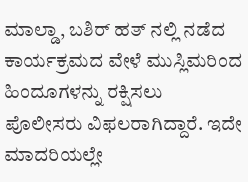ಮಾಲ್ಡಾ, ಬಶಿರ್ ಹತ್ ನಲ್ಲಿ ನಡೆದ ಕಾರ್ಯಕ್ರಮದ ವೇಳೆ ಮುಸ್ಲಿಮರಿಂದ ಹಿಂದೂಗಳನ್ನು ರಕ್ಷಿಸಲು ಪೊಲೀಸರು ವಿಫಲರಾಗಿದ್ದಾರೆ. ಇದೇ ಮಾದರಿಯಲ್ಲೇ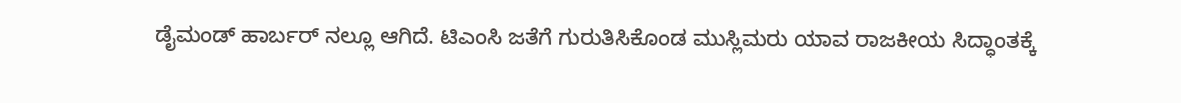ಡೈಮಂಡ್ ಹಾರ್ಬರ್ ನಲ್ಲೂ ಆಗಿದೆ. ಟಿಎಂಸಿ ಜತೆಗೆ ಗುರುತಿಸಿಕೊಂಡ ಮುಸ್ಲಿಮರು ಯಾವ ರಾಜಕೀಯ ಸಿದ್ಧಾಂತಕ್ಕೆ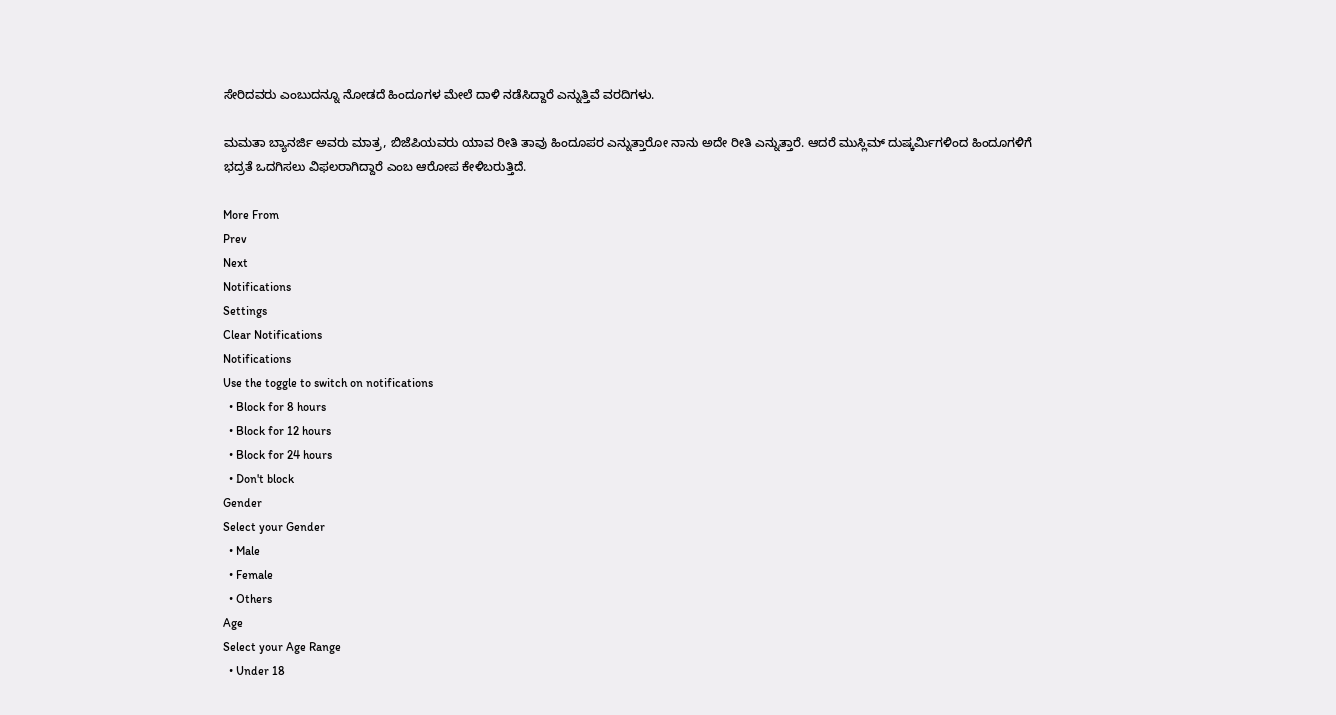ಸೇರಿದವರು ಎಂಬುದನ್ನೂ ನೋಡದೆ ಹಿಂದೂಗಳ ಮೇಲೆ ದಾಳಿ ನಡೆಸಿದ್ದಾರೆ ಎನ್ನುತ್ತಿವೆ ವರದಿಗಳು.

ಮಮತಾ ಬ್ಯಾನರ್ಜಿ ಅವರು ಮಾತ್ರ, ಬಿಜೆಪಿಯವರು ಯಾವ ರೀತಿ ತಾವು ಹಿಂದೂಪರ ಎನ್ನುತ್ತಾರೋ ನಾನು ಅದೇ ರೀತಿ ಎನ್ನುತ್ತಾರೆ. ಆದರೆ ಮುಸ್ಲಿಮ್ ದುಷ್ಕರ್ಮಿಗಳಿಂದ ಹಿಂದೂಗಳಿಗೆ ಭದ್ರತೆ ಒದಗಿಸಲು ವಿಫಲರಾಗಿದ್ದಾರೆ ಎಂಬ ಆರೋಪ ಕೇಳಿಬರುತ್ತಿದೆ.

More From
Prev
Next
Notifications
Settings
Clear Notifications
Notifications
Use the toggle to switch on notifications
  • Block for 8 hours
  • Block for 12 hours
  • Block for 24 hours
  • Don't block
Gender
Select your Gender
  • Male
  • Female
  • Others
Age
Select your Age Range
  • Under 18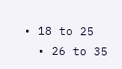• 18 to 25
  • 26 to 35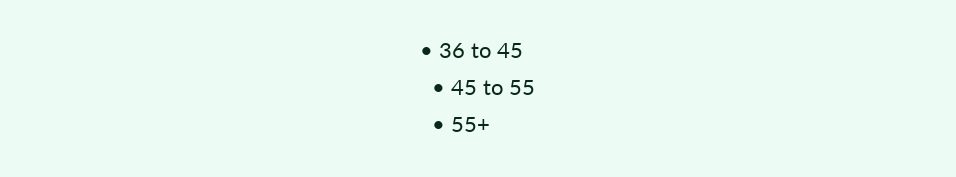• 36 to 45
  • 45 to 55
  • 55+